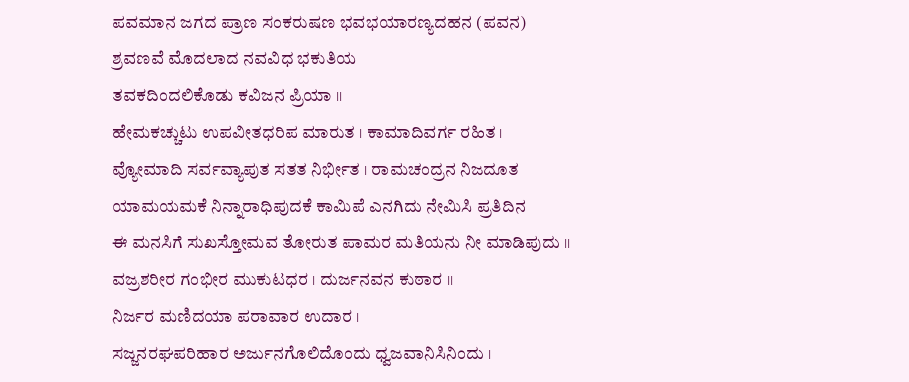ಪವಮಾನ ಜಗದ ಪ್ರಾಣ ಸಂಕರುಷಣ ಭವಭಯಾರಣ್ಯದಹನ (ಪವನ)
ಶ್ರವಣವೆ ಮೊದಲಾದ ನವವಿಧ ಭಕುತಿಯ
ತವಕದಿಂದಲಿಕೊಡು ಕವಿಜನ ಪ್ರಿಯಾ ।।
ಹೇಮಕಚ್ಚುಟು ಉಪವೀತಧರಿಪ ಮಾರುತ । ಕಾಮಾದಿವರ್ಗ ರಹಿತ ।
ವ್ಯೋಮಾದಿ ಸರ್ವವ್ಯಾಪುತ ಸತತ ನಿರ್ಭೀತ । ರಾಮಚಂದ್ರನ ನಿಜದೂತ
ಯಾಮಯಮಕೆ ನಿನ್ನಾರಾಧಿಪುದಕೆ ಕಾಮಿಪೆ ಎನಗಿದು ನೇಮಿಸಿ ಪ್ರತಿದಿನ
ಈ ಮನಸಿಗೆ ಸುಖಸ್ತೋಮವ ತೋರುತ ಪಾಮರ ಮತಿಯನು ನೀ ಮಾಡಿಪುದು ।।
ವಜ್ರಶರೀರ ಗಂಭೀರ ಮುಕುಟಧರ । ದುರ್ಜನವನ ಕುಠಾರ ।।
ನಿರ್ಜರ ಮಣಿದಯಾ ಪರಾವಾರ ಉದಾರ ।
ಸಜ್ಜನರಘಪರಿಹಾರ ಅರ್ಜುನಗೊಲಿದೊಂದು ಧ್ವಜವಾನಿಸಿನಿಂದು ।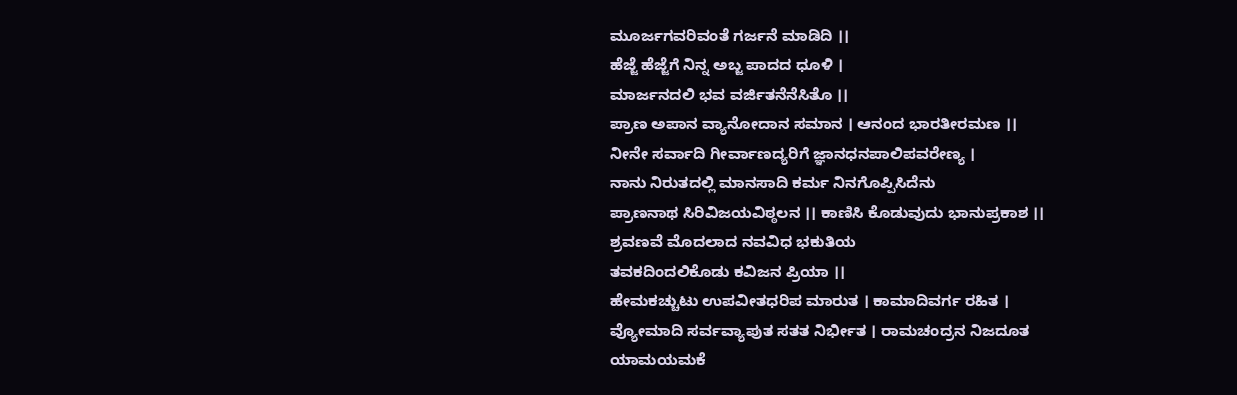ಮೂರ್ಜಗವರಿವಂತೆ ಗರ್ಜನೆ ಮಾಡಿದಿ ।।
ಹೆಜ್ಜೆ ಹೆಜ್ಜೆಗೆ ನಿನ್ನ ಅಬ್ಜ ಪಾದದ ಧೂಳಿ ।
ಮಾರ್ಜನದಲಿ ಭವ ವರ್ಜಿತನೆನೆಸಿತೊ ।।
ಪ್ರಾಣ ಅಪಾನ ವ್ಯಾನೋದಾನ ಸಮಾನ । ಆನಂದ ಭಾರತೀರಮಣ ।।
ನೀನೇ ಸರ್ವಾದಿ ಗೀರ್ವಾಣದ್ಯರಿಗೆ ಜ್ಞಾನಧನಪಾಲಿಪವರೇಣ್ಯ ।
ನಾನು ನಿರುತದಲ್ಲಿ ಮಾನಸಾದಿ ಕರ್ಮ ನಿನಗೊಪ್ಪಿಸಿದೆನು
ಪ್ರಾಣನಾಥ ಸಿರಿವಿಜಯವಿಠ್ಠಲನ ।। ಕಾಣಿಸಿ ಕೊಡುವುದು ಭಾನುಪ್ರಕಾಶ ।।
ಶ್ರವಣವೆ ಮೊದಲಾದ ನವವಿಧ ಭಕುತಿಯ
ತವಕದಿಂದಲಿಕೊಡು ಕವಿಜನ ಪ್ರಿಯಾ ।।
ಹೇಮಕಚ್ಚುಟು ಉಪವೀತಧರಿಪ ಮಾರುತ । ಕಾಮಾದಿವರ್ಗ ರಹಿತ ।
ವ್ಯೋಮಾದಿ ಸರ್ವವ್ಯಾಪುತ ಸತತ ನಿರ್ಭೀತ । ರಾಮಚಂದ್ರನ ನಿಜದೂತ
ಯಾಮಯಮಕೆ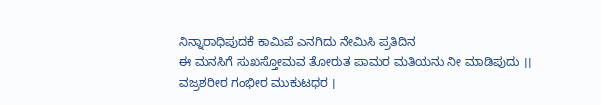ನಿನ್ನಾರಾಧಿಪುದಕೆ ಕಾಮಿಪೆ ಎನಗಿದು ನೇಮಿಸಿ ಪ್ರತಿದಿನ
ಈ ಮನಸಿಗೆ ಸುಖಸ್ತೋಮವ ತೋರುತ ಪಾಮರ ಮತಿಯನು ನೀ ಮಾಡಿಪುದು ।।
ವಜ್ರಶರೀರ ಗಂಭೀರ ಮುಕುಟಧರ ।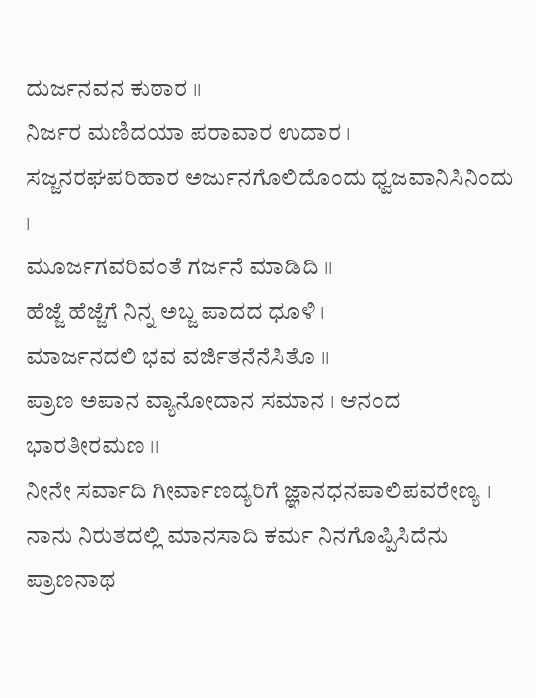ದುರ್ಜನವನ ಕುಠಾರ ।।
ನಿರ್ಜರ ಮಣಿದಯಾ ಪರಾವಾರ ಉದಾರ ।
ಸಜ್ಜನರಘಪರಿಹಾರ ಅರ್ಜುನಗೊಲಿದೊಂದು ಧ್ವಜವಾನಿಸಿನಿಂದು ।
ಮೂರ್ಜಗವರಿವಂತೆ ಗರ್ಜನೆ ಮಾಡಿದಿ ।।
ಹೆಜ್ಜೆ ಹೆಜ್ಜೆಗೆ ನಿನ್ನ ಅಬ್ಜ ಪಾದದ ಧೂಳಿ ।
ಮಾರ್ಜನದಲಿ ಭವ ವರ್ಜಿತನೆನೆಸಿತೊ ।।
ಪ್ರಾಣ ಅಪಾನ ವ್ಯಾನೋದಾನ ಸಮಾನ । ಆನಂದ ಭಾರತೀರಮಣ ।।
ನೀನೇ ಸರ್ವಾದಿ ಗೀರ್ವಾಣದ್ಯರಿಗೆ ಜ್ಞಾನಧನಪಾಲಿಪವರೇಣ್ಯ ।
ನಾನು ನಿರುತದಲ್ಲಿ ಮಾನಸಾದಿ ಕರ್ಮ ನಿನಗೊಪ್ಪಿಸಿದೆನು
ಪ್ರಾಣನಾಥ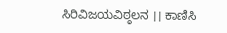ಸಿರಿವಿಜಯವಿಠ್ಠಲನ ।। ಕಾಣಿಸಿ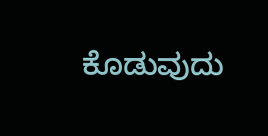ಕೊಡುವುದು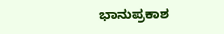ಭಾನುಪ್ರಕಾಶ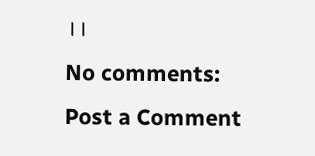।।
No comments:
Post a Comment